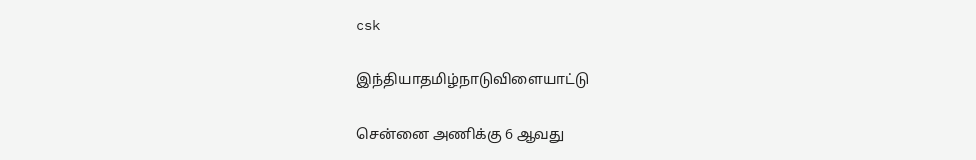csk

இந்தியாதமிழ்நாடுவிளையாட்டு

சென்னை அணிக்கு 6 ஆவது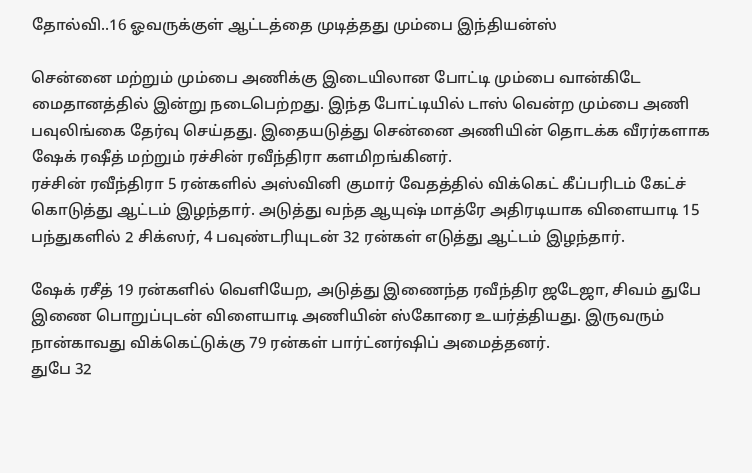தோல்வி..16 ஓவருக்குள் ஆட்டத்தை முடித்தது மும்பை இந்தியன்ஸ்

சென்னை மற்றும் மும்பை அணிக்கு இடையிலான போட்டி மும்பை வான்கிடே மைதானத்தில் இன்று நடைபெற்றது. இந்த போட்டியில் டாஸ் வென்ற மும்பை அணி பவுலிங்கை தேர்வு செய்தது. இதையடுத்து சென்னை அணியின் தொடக்க வீரர்களாக ஷேக் ரஷீத் மற்றும் ரச்சின் ரவீந்திரா களமிறங்கினர்.
ரச்சின் ரவீந்திரா 5 ரன்களில் அஸ்வினி குமார் வேதத்தில் விக்கெட் கீப்பரிடம் கேட்ச் கொடுத்து ஆட்டம் இழந்தார். அடுத்து வந்த ஆயுஷ் மாத்ரே அதிரடியாக விளையாடி 15 பந்துகளில் 2 சிக்ஸர், 4 பவுண்டரியுடன் 32 ரன்கள் எடுத்து ஆட்டம் இழந்தார்.

ஷேக் ரசீத் 19 ரன்களில் வெளியேற, அடுத்து இணைந்த ரவீந்திர ஜடேஜா, சிவம் துபே இணை பொறுப்புடன் விளையாடி அணியின் ஸ்கோரை உயர்த்தியது. இருவரும் நான்காவது விக்கெட்டுக்கு 79 ரன்கள் பார்ட்னர்ஷிப் அமைத்தனர்.
துபே 32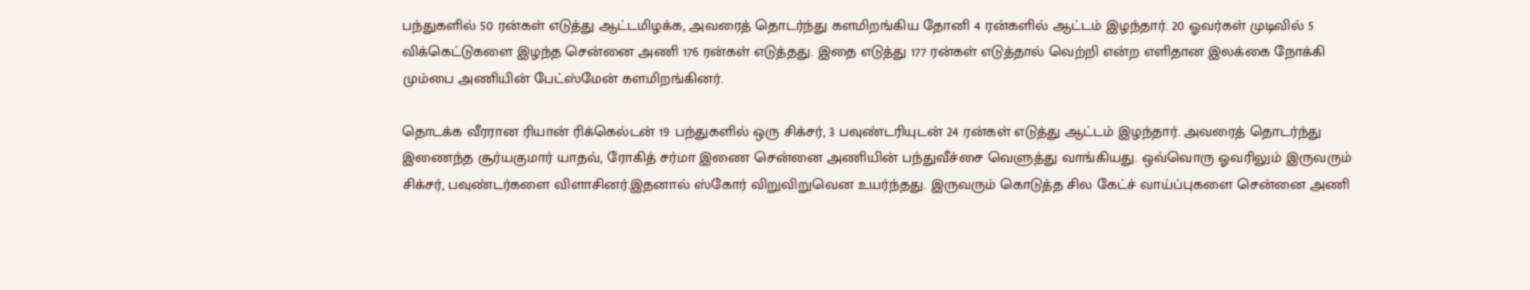பந்துகளில் 50 ரன்கள் எடுத்து ஆட்டமிழக்க, அவரைத் தொடர்ந்து களமிறங்கிய தோனி 4 ரன்களில் ஆட்டம் இழந்தார். 20 ஓவர்கள் முடிவில் 5 விக்கெட்டுகளை இழந்த சென்னை அணி 176 ரன்கள் எடுத்தது. இதை எடுத்து 177 ரன்கள் எடுத்தால் வெற்றி என்ற எளிதான இலக்கை நோக்கி மும்பை அணியின் பேட்ஸ்மேன் களமிறங்கினர்.

தொடக்க வீரரான ரியான் ரிக்கெல்டன் 19 பந்துகளில் ஒரு சிக்சர், 3 பவுண்டரியுடன் 24 ரன்கள் எடுத்து ஆட்டம் இழந்தார். அவரைத் தொடர்ந்து இணைந்த சூர்யகுமார் யாதவ், ரோகித் சர்மா இணை சென்னை அணியின் பந்துவீச்சை வெளுத்து வாங்கியது. ஒவ்வொரு ஓவரிலும் இருவரும் சிக்சர், பவுண்டர்களை விளாசினர்.இதனால் ஸ்கோர் விறுவிறுவென உயர்ந்தது. இருவரும் கொடுத்த சில கேட்ச் வாய்ப்புகளை சென்னை அணி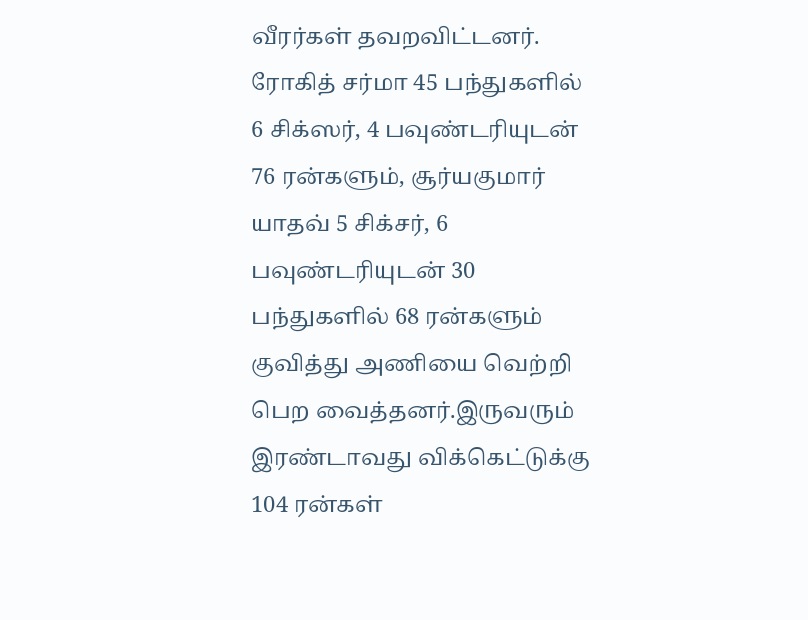வீரர்கள் தவறவிட்டனர். ரோகித் சர்மா 45 பந்துகளில் 6 சிக்ஸர், 4 பவுண்டரியுடன் 76 ரன்களும், சூர்யகுமார் யாதவ் 5 சிக்சர், 6 பவுண்டரியுடன் 30 பந்துகளில் 68 ரன்களும் குவித்து அணியை வெற்றி பெற வைத்தனர்.இருவரும் இரண்டாவது விக்கெட்டுக்கு 104 ரன்கள்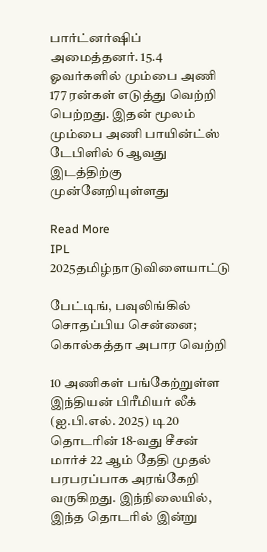பார்ட்னர்ஷிப் அமைத்தனர். 15.4 ஓவர்களில் மும்பை அணி 177 ரன்கள் எடுத்து வெற்றி பெற்றது. இதன் மூலம் மும்பை அணி பாயின்ட்ஸ் டேபிளில் 6 ஆவது இடத்திற்கு முன்னேறியுள்ளது

Read More
IPL 2025தமிழ்நாடுவிளையாட்டு

பேட்டிங், பவுலிங்கில் சொதப்பிய சென்னை; கொல்கத்தா அபார வெற்றி

10 அணிகள் பங்கேற்றுள்ள இந்தியன் பிரீமியர் லீக் (ஐ.பி.எல். 2025) டி20 தொடரின் 18-வது சீசன் மார்ச் 22 ஆம் தேதி முதல் பரபரப்பாக அரங்கேறி வருகிறது. இந்நிலையில், இந்த தொடரில் இன்று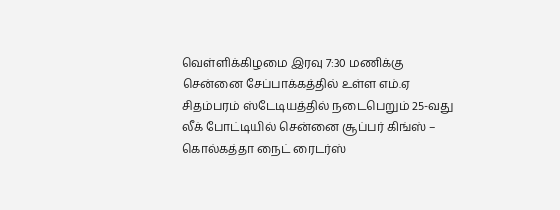வெள்ளிக்கிழமை இரவு 7:30 மணிக்கு சென்னை சேப்பாக்கத்தில் உள்ள எம்.ஏ சிதம்பரம் ஸ்டேடியத்தில் நடைபெறும் 25-வது லீக் போட்டியில் சென்னை சூப்பர் கிங்ஸ் – கொல்கத்தா நைட் ரைடர்ஸ்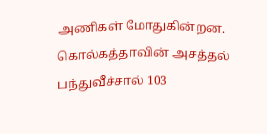அணிகள் மோதுகின்றன.
கொல்கத்தாவின் அசத்தல் பந்துவீச்சால் 103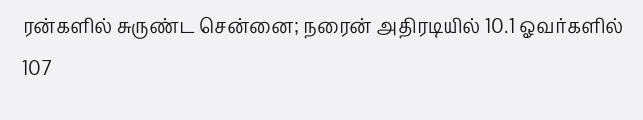ரன்களில் சுருண்ட சென்னை; நரைன் அதிரடியில் 10.1 ஓவர்களில் 107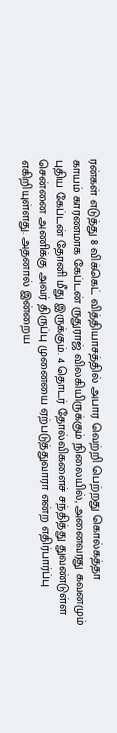ரன்கள் எடுத்து 8 விக்கெட் வித்தியாசத்தில் அபார வெற்றி பெற்றது கொல்கத்தா
காயம் காரணமாக கேப்டன் ருதுராஜ் விலகியிருக்கும் நிலையில், அனைவரது கவனமும் புதிய கேப்டன் தோனி மீது இருக்கும். 4 தொடர் தோல்விகளைச் சந்தித்து துவண்டுள்ள சென்னை அணிக்கு அவர் திருப்பு முனையை ஏற்படுத்துவாரா என்ற எதிர்பார்ப்பு எகிறியுள்ளது. அதனால் இன்றைய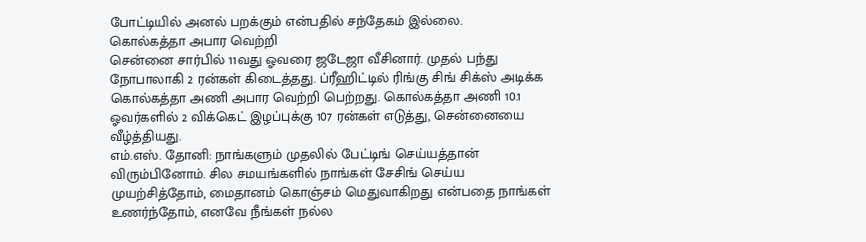போட்டியில் அனல் பறக்கும் என்பதில் சந்தேகம் இல்லை.
கொல்கத்தா அபார வெற்றி
சென்னை சார்பில் 11வது ஓவரை ஜடேஜா வீசினார். முதல் பந்து நோபாலாகி 2 ரன்கள் கிடைத்தது. ப்ரீஹிட்டில் ரிங்கு சிங் சிக்ஸ் அடிக்க கொல்கத்தா அணி அபார வெற்றி பெற்றது. கொல்கத்தா அணி 10.1 ஓவர்களில் 2 விக்கெட் இழப்புக்கு 107 ரன்கள் எடுத்து, சென்னையை வீழ்த்தியது.
எம்.எஸ். தோனி: நாங்களும் முதலில் பேட்டிங் செய்யத்தான் விரும்பினோம். சில சமயங்களில் நாங்கள் சேசிங் செய்ய முயற்சித்தோம், மைதானம் கொஞ்சம் மெதுவாகிறது என்பதை நாங்கள் உணர்ந்தோம், எனவே நீங்கள் நல்ல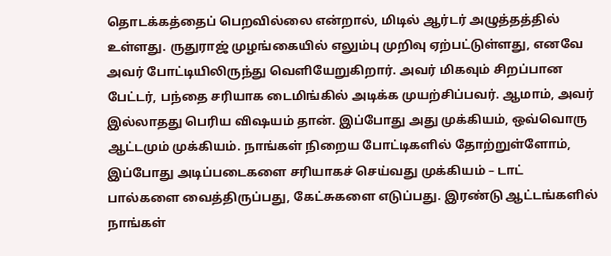தொடக்கத்தைப் பெறவில்லை என்றால், மிடில் ஆர்டர் அழுத்தத்தில் உள்ளது. ருதுராஜ் முழங்கையில் எலும்பு முறிவு ஏற்பட்டுள்ளது, எனவே அவர் போட்டியிலிருந்து வெளியேறுகிறார். அவர் மிகவும் சிறப்பான பேட்டர், பந்தை சரியாக டைமிங்கில் அடிக்க முயற்சிப்பவர். ஆமாம், அவர் இல்லாதது பெரிய விஷயம் தான். இப்போது அது முக்கியம், ஒவ்வொரு ஆட்டமும் முக்கியம். நாங்கள் நிறைய போட்டிகளில் தோற்றுள்ளோம், இப்போது அடிப்படைகளை சரியாகச் செய்வது முக்கியம் – டாட் பால்களை வைத்திருப்பது, கேட்சுகளை எடுப்பது. இரண்டு ஆட்டங்களில் நாங்கள்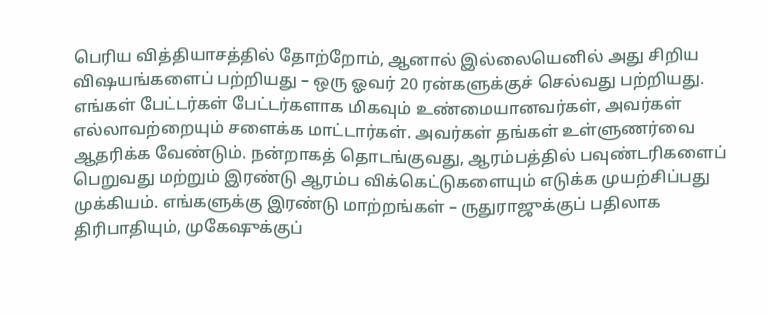பெரிய வித்தியாசத்தில் தோற்றோம், ஆனால் இல்லையெனில் அது சிறிய விஷயங்களைப் பற்றியது – ஒரு ஓவர் 20 ரன்களுக்குச் செல்வது பற்றியது. எங்கள் பேட்டர்கள் பேட்டர்களாக மிகவும் உண்மையானவர்கள், அவர்கள் எல்லாவற்றையும் சளைக்க மாட்டார்கள். அவர்கள் தங்கள் உள்ளுணர்வை ஆதரிக்க வேண்டும். நன்றாகத் தொடங்குவது, ஆரம்பத்தில் பவுண்டரிகளைப் பெறுவது மற்றும் இரண்டு ஆரம்ப விக்கெட்டுகளையும் எடுக்க முயற்சிப்பது முக்கியம். எங்களுக்கு இரண்டு மாற்றங்கள் – ருதுராஜுக்குப் பதிலாக திரிபாதியும், முகேஷுக்குப்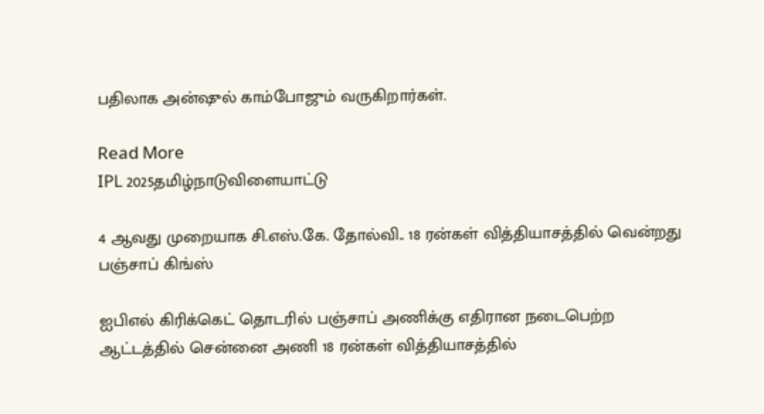பதிலாக அன்ஷுல் காம்போஜும் வருகிறார்கள்.

Read More
IPL 2025தமிழ்நாடுவிளையாட்டு

4 ஆவது முறையாக சி.எஸ்.கே. தோல்வி.. 18 ரன்கள் வித்தியாசத்தில் வென்றது பஞ்சாப் கிங்ஸ்

ஐபிஎல் கிரிக்கெட் தொடரில் பஞ்சாப் அணிக்கு எதிரான நடைபெற்ற ஆட்டத்தில் சென்னை அணி 18 ரன்கள் வித்தியாசத்தில்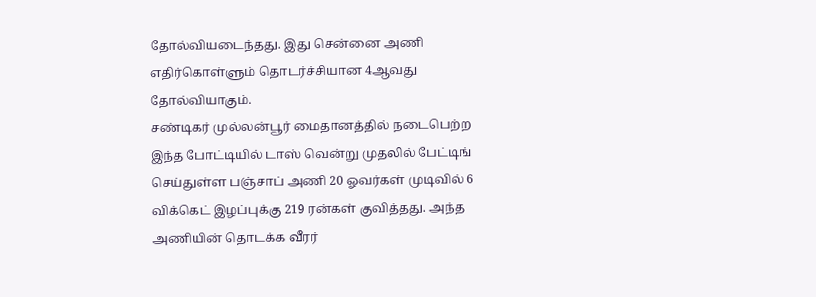தோல்வியடைந்தது. இது சென்னை அணி எதிர்கொள்ளும் தொடர்ச்சியான 4ஆவது தோல்வியாகும்.
சண்டிகர் முல்லன்பூர் மைதானத்தில் நடைபெற்ற இந்த போட்டியில் டாஸ் வென்று முதலில் பேட்டிங் செய்துள்ள பஞ்சாப் அணி 20 ஓவர்கள் முடிவில் 6 விக்கெட் இழப்புக்கு 219 ரன்கள் குவித்தது. அந்த அணியின் தொடக்க வீரர்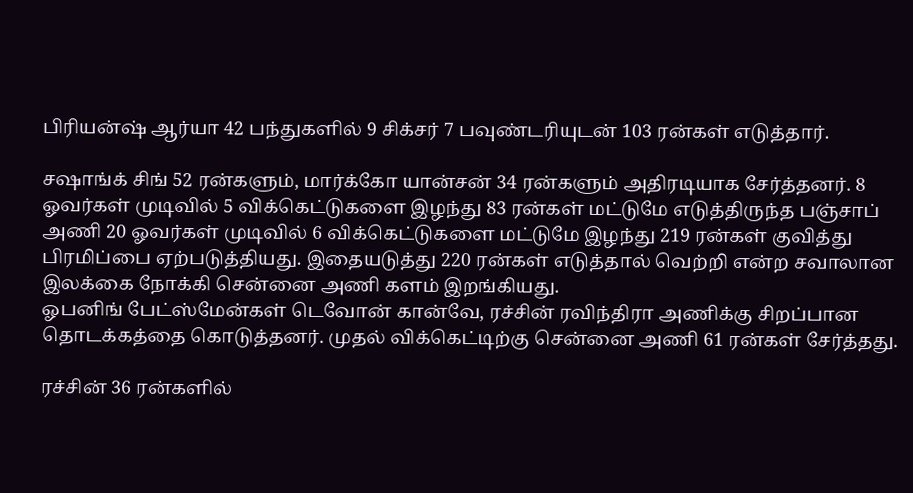பிரியன்ஷ் ஆர்யா 42 பந்துகளில் 9 சிக்சர் 7 பவுண்டரியுடன் 103 ரன்கள் எடுத்தார்.

சஷாங்க் சிங் 52 ரன்களும், மார்க்கோ யான்சன் 34 ரன்களும் அதிரடியாக சேர்த்தனர். 8 ஓவர்கள் முடிவில் 5 விக்கெட்டுகளை இழந்து 83 ரன்கள் மட்டுமே எடுத்திருந்த பஞ்சாப் அணி 20 ஓவர்கள் முடிவில் 6 விக்கெட்டுகளை மட்டுமே இழந்து 219 ரன்கள் குவித்து பிரமிப்பை ஏற்படுத்தியது. இதையடுத்து 220 ரன்கள் எடுத்தால் வெற்றி என்ற சவாலான இலக்கை நோக்கி சென்னை அணி களம் இறங்கியது.
ஓபனிங் பேட்ஸ்மேன்கள் டெவோன் கான்வே, ரச்சின் ரவிந்திரா அணிக்கு சிறப்பான தொடக்கத்தை கொடுத்தனர். முதல் விக்கெட்டிற்கு சென்னை அணி 61 ரன்கள் சேர்த்தது.

ரச்சின் 36 ரன்களில்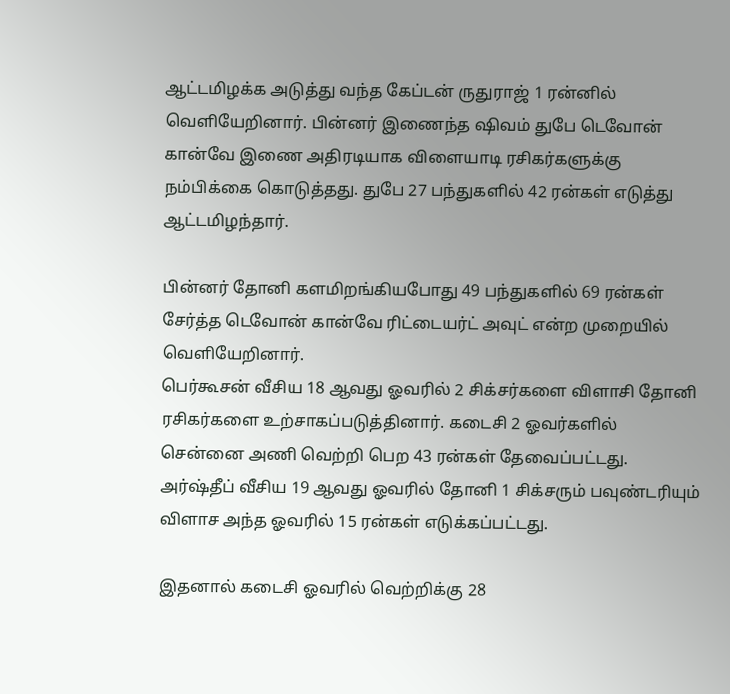ஆட்டமிழக்க அடுத்து வந்த கேப்டன் ருதுராஜ் 1 ரன்னில் வெளியேறினார். பின்னர் இணைந்த ஷிவம் துபே டெவோன் கான்வே இணை அதிரடியாக விளையாடி ரசிகர்களுக்கு நம்பிக்கை கொடுத்தது. துபே 27 பந்துகளில் 42 ரன்கள் எடுத்து ஆட்டமிழந்தார்.

பின்னர் தோனி களமிறங்கியபோது 49 பந்துகளில் 69 ரன்கள் சேர்த்த டெவோன் கான்வே ரிட்டையர்ட் அவுட் என்ற முறையில் வெளியேறினார்.
பெர்கூசன் வீசிய 18 ஆவது ஓவரில் 2 சிக்சர்களை விளாசி தோனி ரசிகர்களை உற்சாகப்படுத்தினார். கடைசி 2 ஓவர்களில் சென்னை அணி வெற்றி பெற 43 ரன்கள் தேவைப்பட்டது. அர்ஷ்தீப் வீசிய 19 ஆவது ஓவரில் தோனி 1 சிக்சரும் பவுண்டரியும் விளாச அந்த ஓவரில் 15 ரன்கள் எடுக்கப்பட்டது.

இதனால் கடைசி ஓவரில் வெற்றிக்கு 28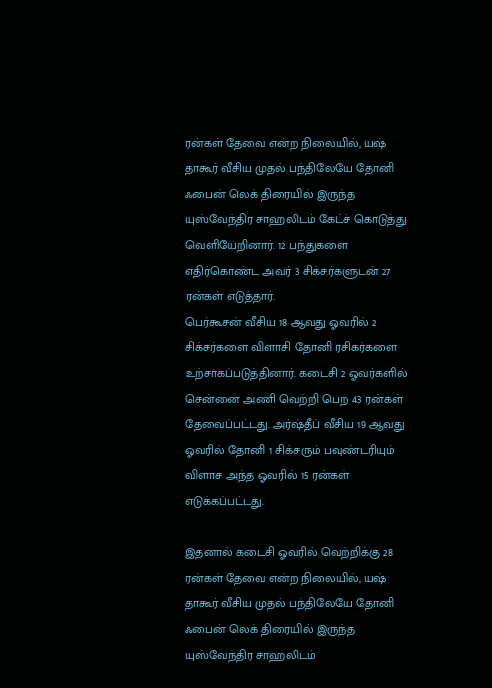ரன்கள் தேவை என்ற நிலையில், யஷ் தாகூர் வீசிய முதல் பந்திலேயே தோனி ஃபைன் லெக் திரையில் இருந்த யுஸ்வேந்திர சாஹலிடம் கேட்ச் கொடுத்து வெளியேறினார். 12 பந்துகளை எதிர்கொண்ட அவர் 3 சிக்சர்களுடன் 27 ரன்கள் எடுத்தார்.
பெர்கூசன் வீசிய 18 ஆவது ஓவரில் 2 சிக்சர்களை விளாசி தோனி ரசிகர்களை உற்சாகப்படுத்தினார். கடைசி 2 ஓவர்களில் சென்னை அணி வெற்றி பெற 43 ரன்கள் தேவைப்பட்டது. அர்ஷ்தீப் வீசிய 19 ஆவது ஓவரில் தோனி 1 சிக்சரும் பவுண்டரியும் விளாச அந்த ஓவரில் 15 ரன்கள் எடுக்கப்பட்டது.

இதனால் கடைசி ஓவரில் வெற்றிக்கு 28 ரன்கள் தேவை என்ற நிலையில், யஷ் தாகூர் வீசிய முதல் பந்திலேயே தோனி ஃபைன் லெக் திரையில் இருந்த யுஸ்வேந்திர சாஹலிடம்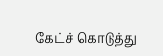கேட்ச் கொடுத்து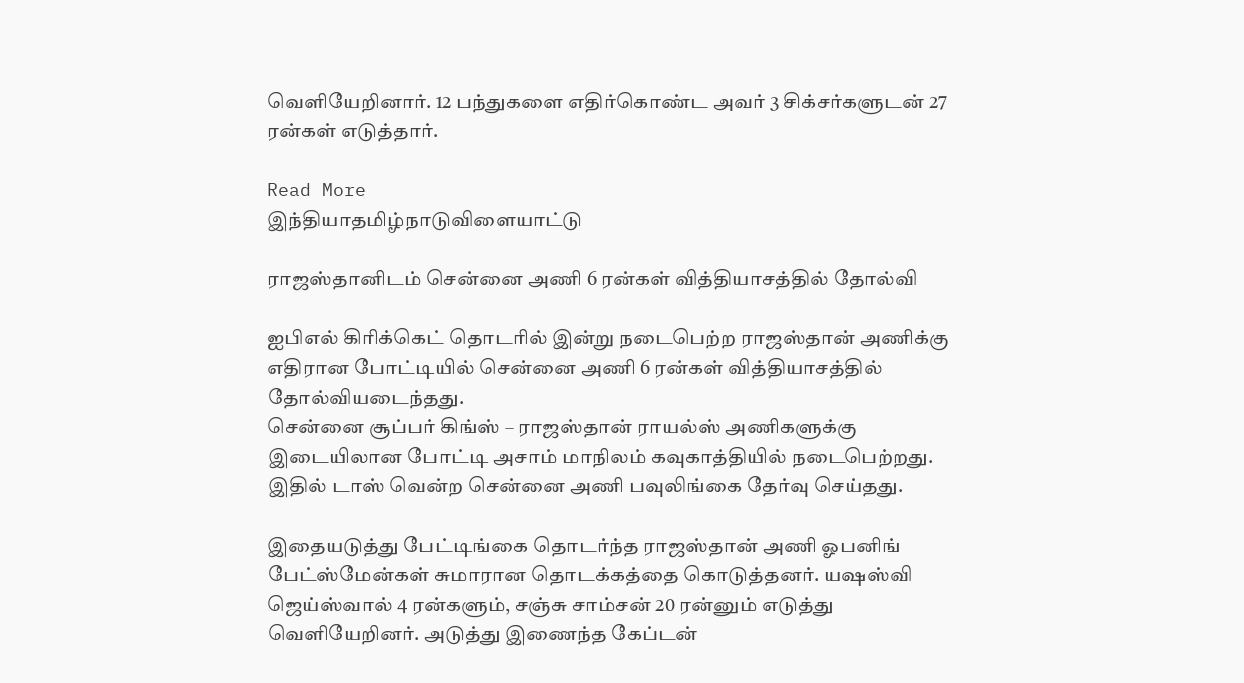வெளியேறினார். 12 பந்துகளை எதிர்கொண்ட அவர் 3 சிக்சர்களுடன் 27 ரன்கள் எடுத்தார்.

Read More
இந்தியாதமிழ்நாடுவிளையாட்டு

ராஜஸ்தானிடம் சென்னை அணி 6 ரன்கள் வித்தியாசத்தில் தோல்வி

ஐபிஎல் கிரிக்கெட் தொடரில் இன்று நடைபெற்ற ராஜஸ்தான் அணிக்கு எதிரான போட்டியில் சென்னை அணி 6 ரன்கள் வித்தியாசத்தில் தோல்வியடைந்தது.
சென்னை சூப்பர் கிங்ஸ் – ராஜஸ்தான் ராயல்ஸ் அணிகளுக்கு இடையிலான போட்டி அசாம் மாநிலம் கவுகாத்தியில் நடைபெற்றது. இதில் டாஸ் வென்ற சென்னை அணி பவுலிங்கை தேர்வு செய்தது.

இதையடுத்து பேட்டிங்கை தொடர்ந்த ராஜஸ்தான் அணி ஓபனிங் பேட்ஸ்மேன்கள் சுமாரான தொடக்கத்தை கொடுத்தனர். யஷஸ்வி ஜெய்ஸ்வால் 4 ரன்களும், சஞ்சு சாம்சன் 20 ரன்னும் எடுத்து வெளியேறினர். அடுத்து இணைந்த கேப்டன்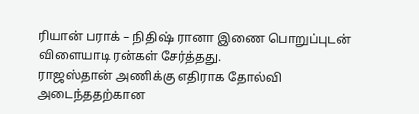ரியான் பராக் – நிதிஷ் ரானா இணை பொறுப்புடன் விளையாடி ரன்கள் சேர்த்தது.
ராஜஸ்தான் அணிக்கு எதிராக தோல்வி அடைந்ததற்கான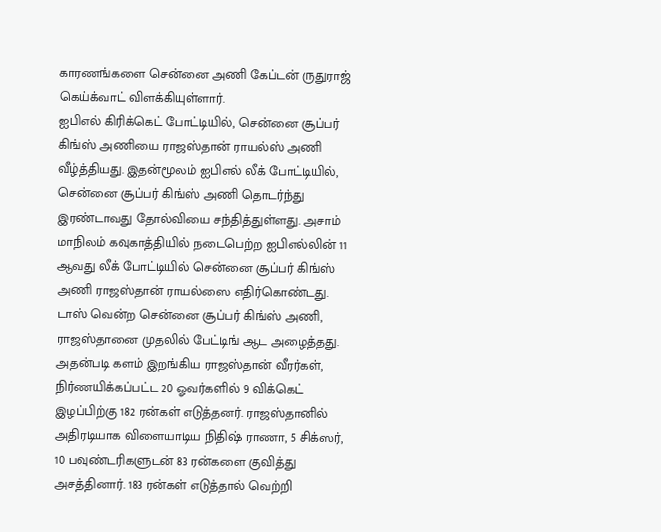காரணங்களை சென்னை அணி கேப்டன் ருதுராஜ் கெய்க்வாட் விளக்கியுள்ளார்.
ஐபிஎல் கிரிக்கெட் போட்டியில், சென்னை சூப்பர் கிங்ஸ் அணியை ராஜஸ்தான் ராயல்ஸ் அணி வீழ்த்தியது. இதன்மூலம் ஐபிஎல் லீக் போட்டியில், சென்னை சூப்பர் கிங்ஸ் அணி தொடர்ந்து இரண்டாவது தோல்வியை சந்தித்துள்ளது. அசாம் மாநிலம் கவுகாத்தியில் நடைபெற்ற ஐபிஎல்லின் 11 ஆவது லீக் போட்டியில் சென்னை சூப்பர் கிங்ஸ் அணி ராஜஸ்தான் ராயல்ஸை எதிர்கொண்டது. டாஸ் வென்ற சென்னை சூப்பர் கிங்ஸ் அணி, ராஜஸ்தானை முதலில் பேட்டிங் ஆட அழைத்தது.
அதன்படி களம் இறங்கிய ராஜஸ்தான் வீரர்கள், நிர்ணயிக்கப்பட்ட 20 ஓவர்களில் 9 விக்கெட் இழப்பிற்கு 182 ரன்கள் எடுத்தனர். ராஜஸ்தானில் அதிரடியாக விளையாடிய நிதிஷ் ராணா, 5 சிக்ஸர், 10 பவுண்டரிகளுடன் 83 ரன்களை குவித்து அசத்தினார். 183 ரன்கள் எடுத்தால் வெற்றி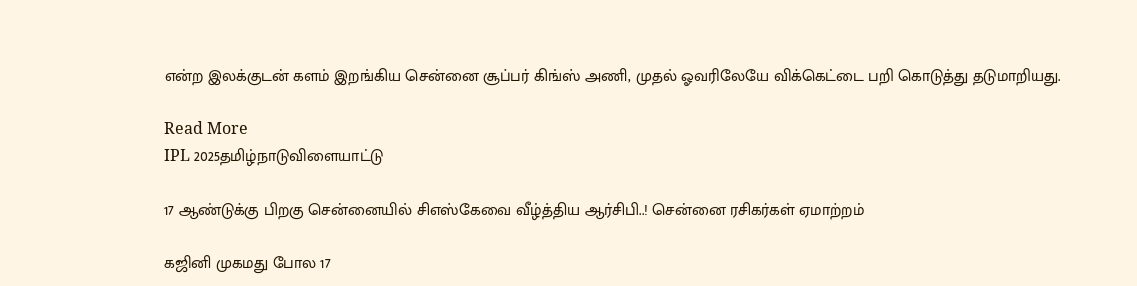என்ற இலக்குடன் களம் இறங்கிய சென்னை சூப்பர் கிங்ஸ் அணி, முதல் ஓவரிலேயே விக்கெட்டை பறி கொடுத்து தடுமாறியது.

Read More
IPL 2025தமிழ்நாடுவிளையாட்டு

17 ஆண்டுக்கு பிறகு சென்னையில் சிஎஸ்கேவை வீழ்த்திய ஆர்சிபி..! சென்னை ரசிகர்கள் ஏமாற்றம்

கஜினி முகமது போல 17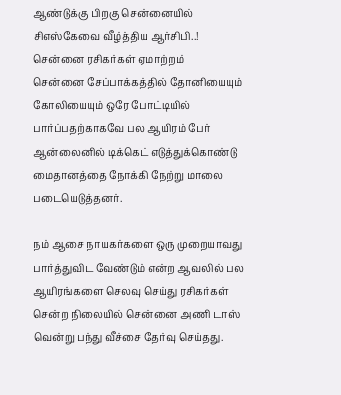ஆண்டுக்கு பிறகு சென்னையில் சிஎஸ்கேவை வீழ்த்திய ஆர்சிபி..! சென்னை ரசிகர்கள் ஏமாற்றம்
சென்னை சேப்பாக்கத்தில் தோனியையும் கோலியையும் ஒரே போட்டியில் பார்ப்பதற்காகவே பல ஆயிரம் பேர் ஆன்லைனில் டிக்கெட் எடுத்துக்கொண்டு மைதானத்தை நோக்கி நேற்று மாலை படையெடுத்தனர்.

நம் ஆசை நாயகர்களை ஒரு முறையாவது பார்த்துவிட வேண்டும் என்ற ஆவலில் பல ஆயிரங்களை செலவு செய்து ரசிகர்கள் சென்ற நிலையில் சென்னை அணி டாஸ் வென்று பந்து வீச்சை தேர்வு செய்தது.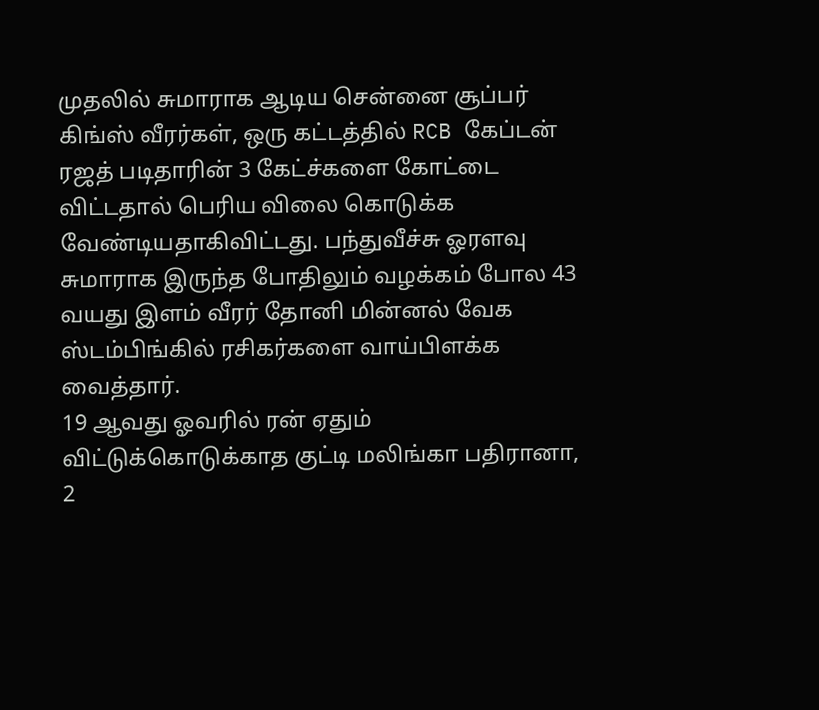முதலில் சுமாராக ஆடிய சென்னை சூப்பர் கிங்ஸ் வீரர்கள், ஒரு கட்டத்தில் RCB கேப்டன் ரஜத் படிதாரின் 3 கேட்ச்களை கோட்டை விட்டதால் பெரிய விலை கொடுக்க வேண்டியதாகிவிட்டது. பந்துவீச்சு ஓரளவு சுமாராக இருந்த போதிலும் வழக்கம் போல 43 வயது இளம் வீரர் தோனி மின்னல் வேக ஸ்டம்பிங்கில் ரசிகர்களை வாய்பிளக்க வைத்தார்.
19 ஆவது ஓவரில் ரன் ஏதும் விட்டுக்கொடுக்காத குட்டி மலிங்கா பதிரானா, 2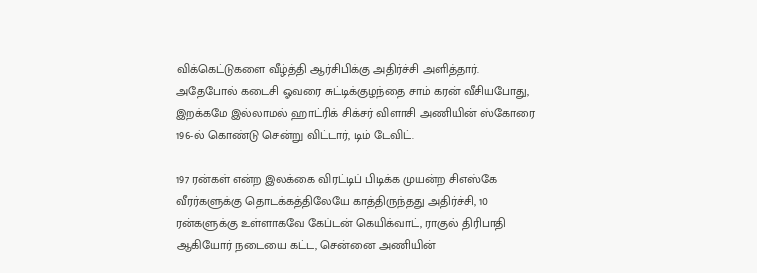விக்கெட்டுகளை வீழ்த்தி ஆர்சிபிக்கு அதிர்ச்சி அளித்தார். அதேபோல் கடைசி ஓவரை சுட்டிக்குழந்தை சாம் கரன் வீசியபோது, இறக்கமே இல்லாமல் ஹாட்ரிக் சிக்சர் விளாசி அணியின் ஸ்கோரை 196-ல் கொண்டு சென்று விட்டார், டிம் டேவிட்.

197 ரன்கள் என்ற இலக்கை விரட்டிப் பிடிக்க முயன்ற சிஎஸ்கே வீரர்களுக்கு தொடக்கத்திலேயே காத்திருந்தது அதிர்ச்சி, 10 ரன்களுக்கு உள்ளாகவே கேப்டன் கெயிக்வாட், ராகுல் திரிபாதி ஆகியோர் நடையை கட்ட, சென்னை அணியின்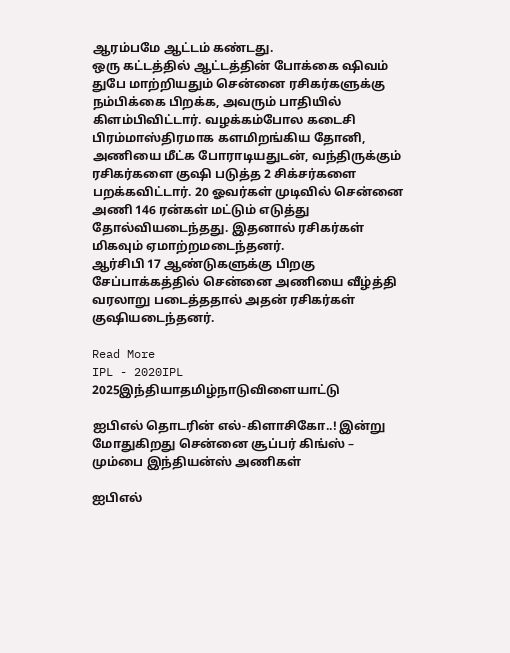ஆரம்பமே ஆட்டம் கண்டது.
ஒரு கட்டத்தில் ஆட்டத்தின் போக்கை ஷிவம் துபே மாற்றியதும் சென்னை ரசிகர்களுக்கு நம்பிக்கை பிறக்க, அவரும் பாதியில் கிளம்பிவிட்டார். வழக்கம்போல கடைசி பிரம்மாஸ்திரமாக களமிறங்கிய தோனி, அணியை மீட்க போராடியதுடன், வந்திருக்கும் ரசிகர்களை குஷி படுத்த 2 சிக்சர்களை பறக்கவிட்டார். 20 ஓவர்கள் முடிவில் சென்னை அணி 146 ரன்கள் மட்டும் எடுத்து தோல்வியடைந்தது. இதனால் ரசிகர்கள் மிகவும் ஏமாற்றமடைந்தனர்.
ஆர்சிபி 17 ஆண்டுகளுக்கு பிறகு சேப்பாக்கத்தில் சென்னை அணியை வீழ்த்தி வரலாறு படைத்ததால் அதன் ரசிகர்கள் குஷியடைந்தனர்.

Read More
IPL - 2020IPL 2025இந்தியாதமிழ்நாடுவிளையாட்டு

ஐபிஎல் தொடரின் எல்-கிளாசிகோ..! இன்று மோதுகிறது சென்னை சூப்பர் கிங்ஸ் – மும்பை இந்தியன்ஸ் அணிகள்

ஐபிஎல்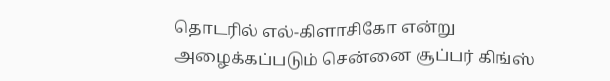தொடரில் எல்-கிளாசிகோ என்று அழைக்கப்படும் சென்னை சூப்பர் கிங்ஸ்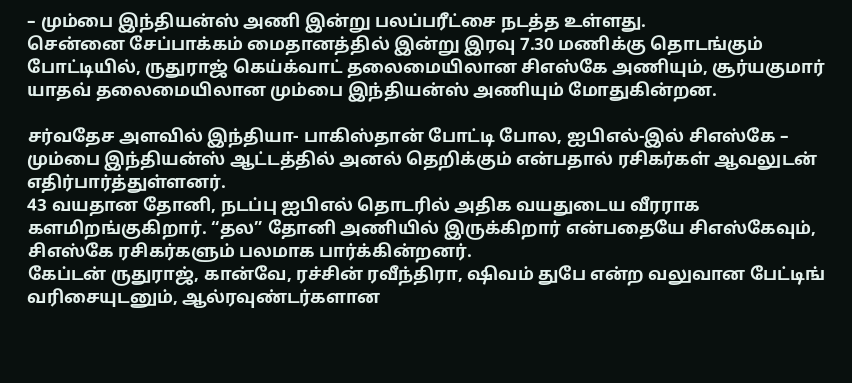– மும்பை இந்தியன்ஸ் அணி இன்று பலப்பரீட்சை நடத்த உள்ளது.
சென்னை சேப்பாக்கம் மைதானத்தில் இன்று இரவு 7.30 மணிக்கு தொடங்கும் போட்டியில், ருதுராஜ் கெய்க்வாட் தலைமையிலான சிஎஸ்கே அணியும், சூர்யகுமார் யாதவ் தலைமையிலான மும்பை இந்தியன்ஸ் அணியும் மோதுகின்றன.

சர்வதேச அளவில் இந்தியா- பாகிஸ்தான் போட்டி போல, ஐபிஎல்-இல் சிஎஸ்கே – மும்பை இந்தியன்ஸ் ஆட்டத்தில் அனல் தெறிக்கும் என்பதால் ரசிகர்கள் ஆவலுடன் எதிர்பார்த்துள்ளனர்.
43 வயதான தோனி, நடப்பு ஐபிஎல் தொடரில் அதிக வயதுடைய வீரராக களமிறங்குகிறார். “தல” தோனி அணியில் இருக்கிறார் என்பதையே சிஎஸ்கேவும், சிஎஸ்கே ரசிகர்களும் பலமாக பார்க்கின்றனர்.
கேப்டன் ருதுராஜ், கான்வே, ரச்சின் ரவீந்திரா, ஷிவம் துபே என்ற வலுவான பேட்டிங் வரிசையுடனும், ஆல்ரவுண்டர்களான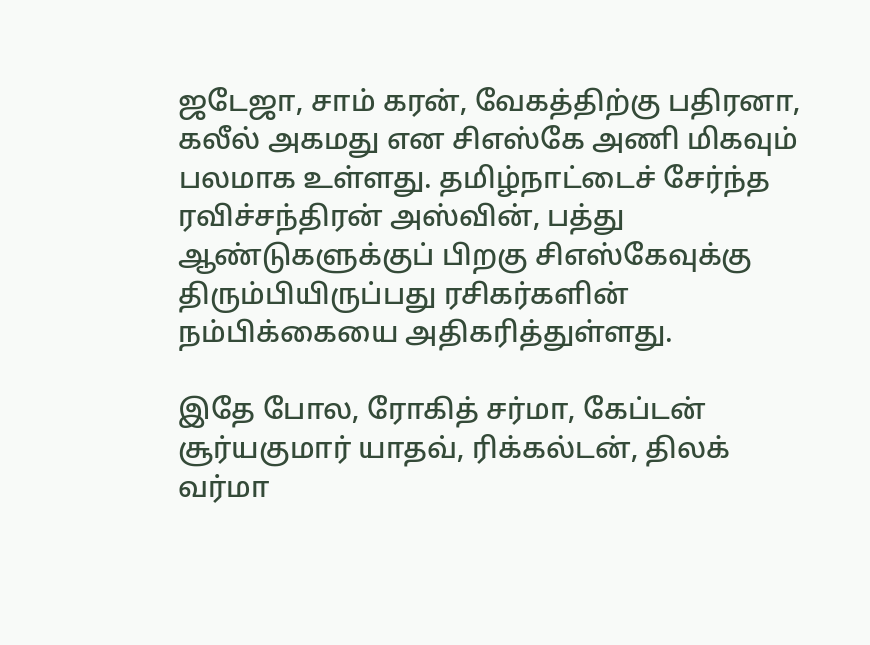ஜடேஜா, சாம் கரன், வேகத்திற்கு பதிரனா, கலீல் அகமது என சிஎஸ்கே அணி மிகவும் பலமாக உள்ளது. தமிழ்நாட்டைச் சேர்ந்த ரவிச்சந்திரன் அஸ்வின், பத்து ஆண்டுகளுக்குப் பிறகு சிஎஸ்கேவுக்கு திரும்பியிருப்பது ரசிகர்களின் நம்பிக்கையை அதிகரித்துள்ளது.

இதே போல, ரோகித் சர்மா, கேப்டன் சூர்யகுமார் யாதவ், ரிக்கல்டன், திலக் வர்மா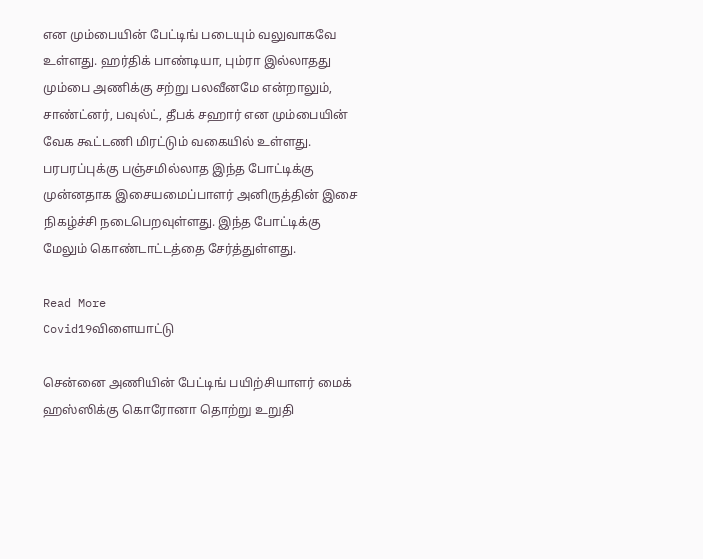என மும்பையின் பேட்டிங் படையும் வலுவாகவே உள்ளது. ஹர்திக் பாண்டியா, பும்ரா இல்லாதது மும்பை அணிக்கு சற்று பலவீனமே என்றாலும், சாண்ட்னர், பவுல்ட், தீபக் சஹார் என மும்பையின் வேக கூட்டணி மிரட்டும் வகையில் உள்ளது.
பரபரப்புக்கு பஞ்சமில்லாத இந்த போட்டிக்கு முன்னதாக இசையமைப்பாளர் அனிருத்தின் இசை நிகழ்ச்சி நடைபெறவுள்ளது. இந்த போட்டிக்கு மேலும் கொண்டாட்டத்தை சேர்த்துள்ளது.

Read More
Covid19விளையாட்டு

சென்னை அணியின் பேட்டிங் பயிற்சியாளர் மைக் ஹஸ்ஸிக்கு கொரோனா தொற்று உறுதி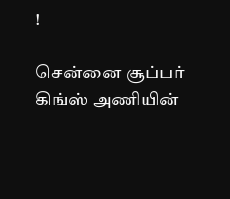!

சென்னை சூப்பர் கிங்ஸ் அணியின்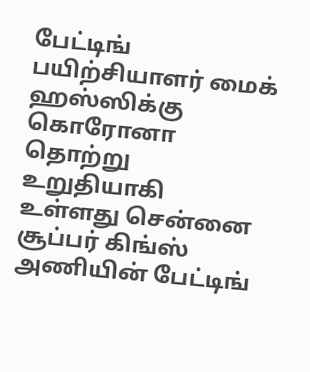பேட்டிங் பயிற்சியாளர் மைக் ஹஸ்ஸிக்கு கொரோனா தொற்று உறுதியாகி உள்ளது சென்னை சூப்பர் கிங்ஸ் அணியின் பேட்டிங்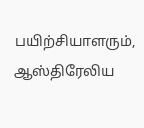பயிற்சியாளரும், ஆஸ்திரேலிய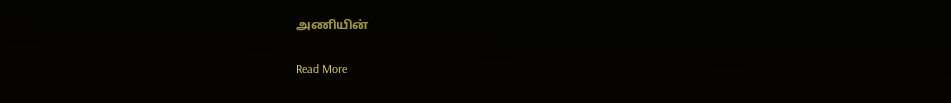அணியின்

Read More